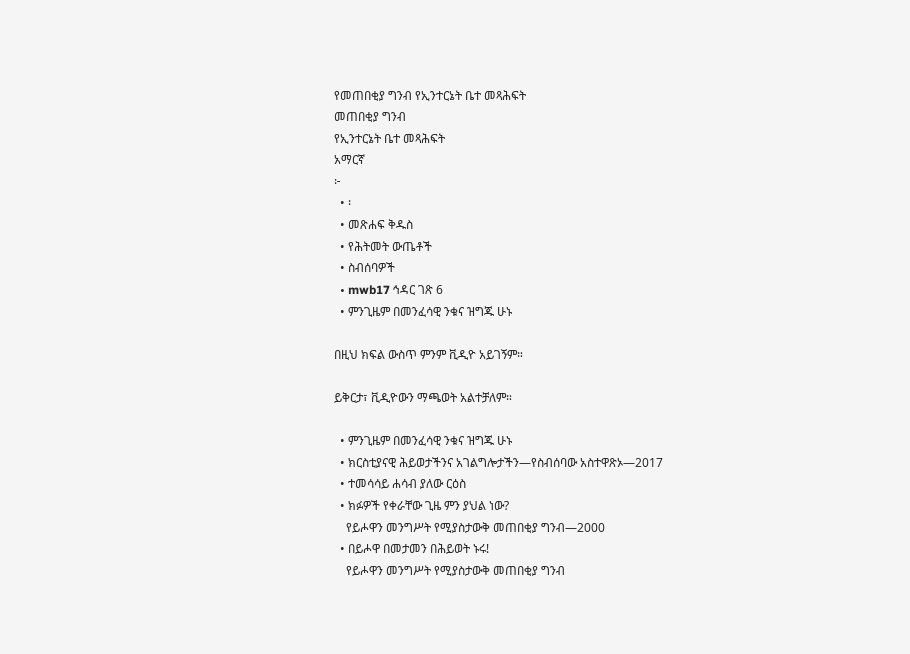የመጠበቂያ ግንብ የኢንተርኔት ቤተ መጻሕፍት
መጠበቂያ ግንብ
የኢንተርኔት ቤተ መጻሕፍት
አማርኛ
፦
  • ፡
  • መጽሐፍ ቅዱስ
  • የሕትመት ውጤቶች
  • ስብሰባዎች
  • mwb17 ኅዳር ገጽ 6
  • ምንጊዜም በመንፈሳዊ ንቁና ዝግጁ ሁኑ

በዚህ ክፍል ውስጥ ምንም ቪዲዮ አይገኝም።

ይቅርታ፣ ቪዲዮውን ማጫወት አልተቻለም።

  • ምንጊዜም በመንፈሳዊ ንቁና ዝግጁ ሁኑ
  • ክርስቲያናዊ ሕይወታችንና አገልግሎታችን—የስብሰባው አስተዋጽኦ—2017
  • ተመሳሳይ ሐሳብ ያለው ርዕስ
  • ክፉዎች የቀራቸው ጊዜ ምን ያህል ነው?
    የይሖዋን መንግሥት የሚያስታውቅ መጠበቂያ ግንብ—2000
  • በይሖዋ በመታመን በሕይወት ኑሩ!
    የይሖዋን መንግሥት የሚያስታውቅ መጠበቂያ ግንብ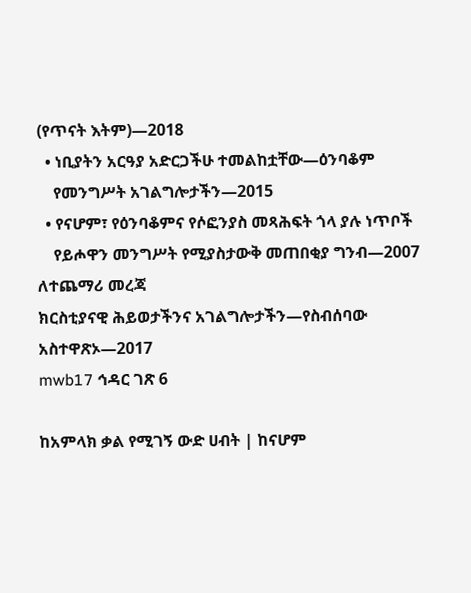(የጥናት እትም)—2018
  • ነቢያትን አርዓያ አድርጋችሁ ተመልከቷቸው—ዕንባቆም
    የመንግሥት አገልግሎታችን—2015
  • የናሆም፣ የዕንባቆምና የሶፎንያስ መጻሕፍት ጎላ ያሉ ነጥቦች
    የይሖዋን መንግሥት የሚያስታውቅ መጠበቂያ ግንብ—2007
ለተጨማሪ መረጃ
ክርስቲያናዊ ሕይወታችንና አገልግሎታችን—የስብሰባው አስተዋጽኦ—2017
mwb17 ኅዳር ገጽ 6

ከአምላክ ቃል የሚገኝ ውድ ሀብት | ከናሆም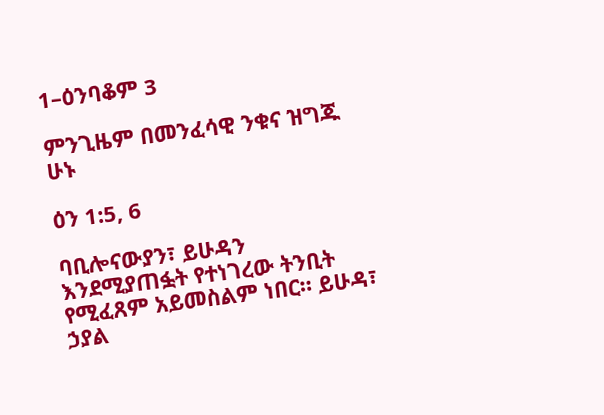1–ዕንባቆም 3

ምንጊዜም በመንፈሳዊ ንቁና ዝግጁ ሁኑ

ዕን 1:5, 6

ባቢሎናውያን፣ ይሁዳን እንደሚያጠፏት የተነገረው ትንቢት የሚፈጸም አይመስልም ነበር። ይሁዳ፣ ኃያል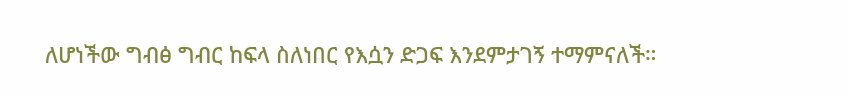ለሆነችው ግብፅ ግብር ከፍላ ስለነበር የእሷን ድጋፍ እንደምታገኝ ተማምናለች።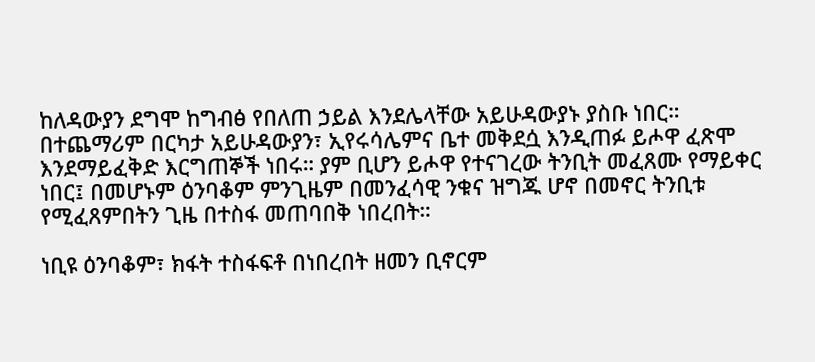ከለዳውያን ደግሞ ከግብፅ የበለጠ ኃይል እንደሌላቸው አይሁዳውያኑ ያስቡ ነበር። በተጨማሪም በርካታ አይሁዳውያን፣ ኢየሩሳሌምና ቤተ መቅደሷ እንዲጠፉ ይሖዋ ፈጽሞ እንደማይፈቅድ እርግጠኞች ነበሩ። ያም ቢሆን ይሖዋ የተናገረው ትንቢት መፈጸሙ የማይቀር ነበር፤ በመሆኑም ዕንባቆም ምንጊዜም በመንፈሳዊ ንቁና ዝግጁ ሆኖ በመኖር ትንቢቱ የሚፈጸምበትን ጊዜ በተስፋ መጠባበቅ ነበረበት።

ነቢዩ ዕንባቆም፣ ክፋት ተስፋፍቶ በነበረበት ዘመን ቢኖርም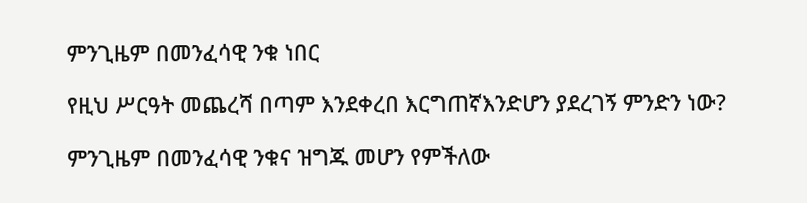ምንጊዜም በመንፈሳዊ ንቁ ነበር

የዚህ ሥርዓት መጨረሻ በጣም እንደቀረበ እርግጠኛእንድሆን ያደረገኝ ምንድን ነው?

ምንጊዜም በመንፈሳዊ ንቁና ዝግጁ መሆን የምችለው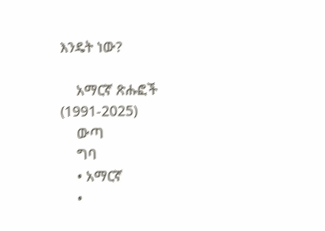እንዴት ነው?

    አማርኛ ጽሑፎች (1991-2025)
    ውጣ
    ግባ
    • አማርኛ
    •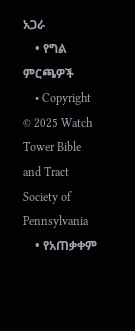አጋራ
    • የግል ምርጫዎች
    • Copyright © 2025 Watch Tower Bible and Tract Society of Pennsylvania
    • የአጠቃቀም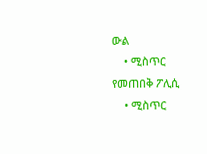ውል
    • ሚስጥር የመጠበቅ ፖሊሲ
    • ሚስጥር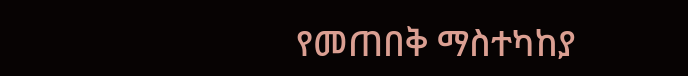የመጠበቅ ማስተካከያ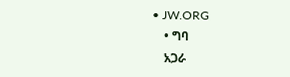• JW.ORG
    • ግባ
    አጋራ